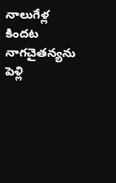నాలుగేళ్ల కిందట నాగచైతన్యను పెళ్లి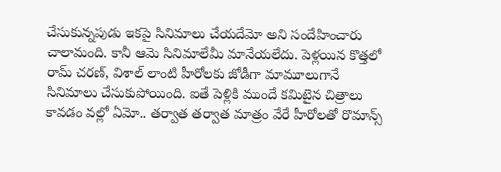చేసుకున్నపుడు ఇకపై సినిమాలు చేయదేమో అని సందేహించారు చాలామంది. కానీ ఆమె సినిమాలేమీ మానేయలేదు. పెళ్లయిన కొత్తలో రామ్ చరణ్, విశాల్ లాంటి హీరోలకు జోడీగా మామూలుగానే సినిమాలు చేసుకుపోయింది. ఐతే పెళ్లికి ముందే కమిటైన చిత్రాలు కావడం వల్లో ఏమో.. తర్వాత తర్వాత మాత్రం వేరే హీరోలతో రొమాన్స్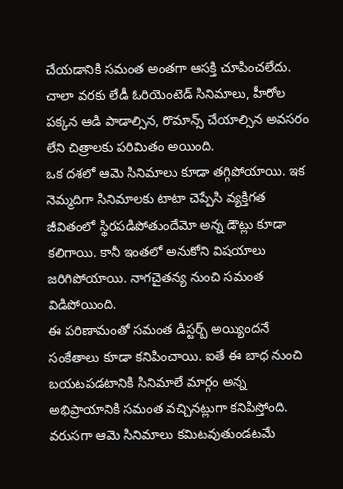చేయడానికి సమంత అంతగా ఆసక్తి చూపించలేదు. చాలా వరకు లేడీ ఓరియెంటెడ్ సినిమాలు, హీరోల పక్కన ఆడి పాడాల్సిన, రొమాన్స్ చేయాల్సిన అవసరం లేని చిత్రాలకు పరిమితం అయింది.
ఒక దశలో ఆమె సినిమాలు కూడా తగ్గిపోయాయి. ఇక నెమ్మదిగా సినిమాలకు టాటా చెప్పేసి వ్యక్తిగత జీవితంలో స్థిరపడిపోతుందేమో అన్న డౌట్లు కూడా కలిగాయి. కానీ ఇంతలో అనుకోని విషయాలు జరిగిపోయాయి. నాగచైతన్య నుంచి సమంత విడిపోయింది.
ఈ పరిణామంతో సమంత డిస్టర్బ్ అయ్యిందనే సంకేతాలు కూడా కనిపించాయి. ఐతే ఈ బాధ నుంచి బయటపడటానికి సినిమాలే మార్గం అన్న అభిప్రాయానికి సమంత వచ్చినట్లుగా కనిపిస్తోంది. వరుసగా ఆమె సినిమాలు కమిటవుతుండటమే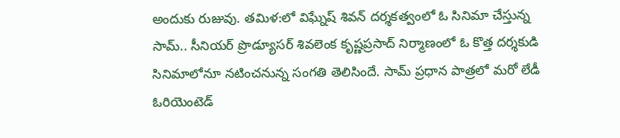అందుకు రుజువు. తమిళ:లో విఘ్నేష్ శివన్ దర్శకత్వంలో ఓ సినిమా చేస్తున్న సామ్.. సీనియర్ ప్రొడ్యూసర్ శివలెంక కృష్ణప్రసాద్ నిర్మాణంలో ఓ కొత్త దర్శకుడి సినిమాలోనూ నటించనున్న సంగతి తెలిసిందే. సామ్ ప్రధాన పాత్రలో మరో లేడీ ఓరియెంటెడ్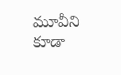మూవీని కూడా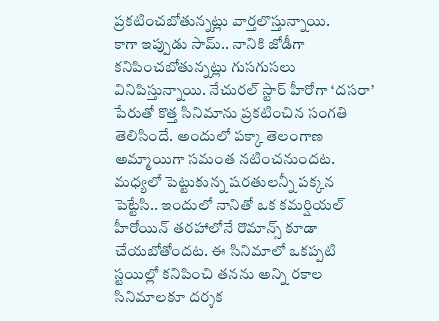ప్రకటించబోతున్నట్లు వార్తలొస్తున్నాయి.
కాగా ఇప్పుడు సామ్.. నానికి జోడీగా కనిపించబోతున్నట్లు గుసగుసలు వినిపిస్తున్నాయి. నేచురల్ స్టార్ హీరోగా ‘దసరా’ పేరుతో కొత్త సినిమాను ప్రకటించిన సంగతి తెలిసిందే. అందులో పక్కా తెలంగాణ అమ్మాయిగా సమంత నటించనుందట. మధ్యలో పెట్టుకున్న షరతులన్నీ పక్కన పెట్టేసి.. ఇందులో నానితో ఒక కమర్షియల్ హీరోయిన్ తరహాలోనే రొమాన్స్ కూడా చేయబోతోందట. ఈ సినిమాలో ఒకప్పటి స్టయిల్లో కనిపించి తనను అన్ని రకాల సినిమాలకూ దర్శక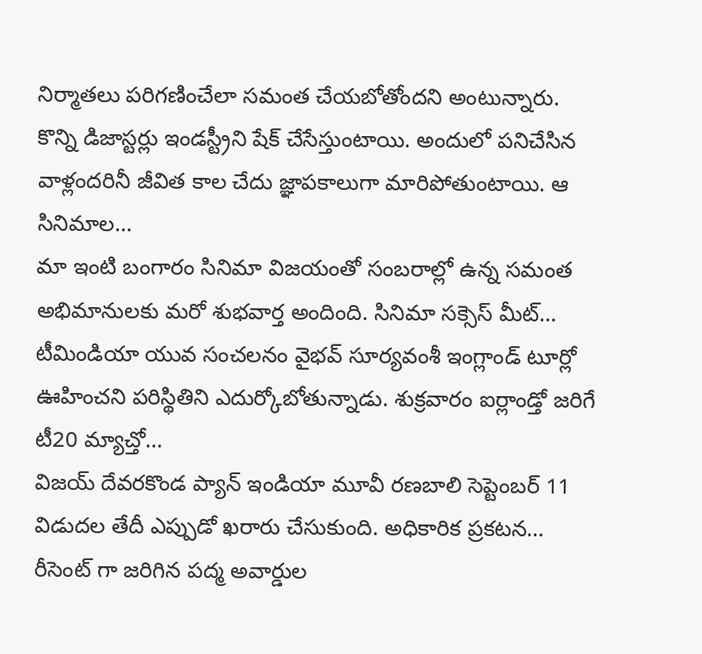నిర్మాతలు పరిగణించేలా సమంత చేయబోతోందని అంటున్నారు.
కొన్ని డిజాస్టర్లు ఇండస్ట్రీని షేక్ చేసేస్తుంటాయి. అందులో పనిచేసిన వాళ్లందరినీ జీవిత కాల చేదు జ్ఞాపకాలుగా మారిపోతుంటాయి. ఆ సినిమాల…
మా ఇంటి బంగారం సినిమా విజయంతో సంబరాల్లో ఉన్న సమంత అభిమానులకు మరో శుభవార్త అందింది. సినిమా సక్సెస్ మీట్…
టీమిండియా యువ సంచలనం వైభవ్ సూర్యవంశీ ఇంగ్లాండ్ టూర్లో ఊహించని పరిస్థితిని ఎదుర్కోబోతున్నాడు. శుక్రవారం ఐర్లాండ్తో జరిగే టీ20 మ్యాచ్తో…
విజయ్ దేవరకొండ ప్యాన్ ఇండియా మూవీ రణబాలి సెప్టెంబర్ 11 విడుదల తేదీ ఎప్పుడో ఖరారు చేసుకుంది. అధికారిక ప్రకటన…
రీసెంట్ గా జరిగిన పద్మ అవార్డుల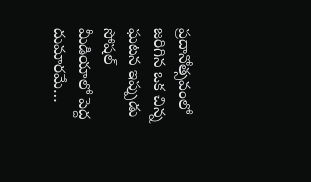ప్రదానోత్సవంలో జరిగిన ఒక చిన్న ఘటన ఇప్పుడు సోషల్ మీడియాలో పెద్ద దుమారమే…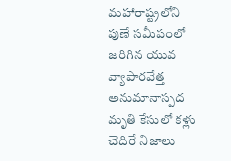మహారాష్ట్రలోని పుణే సమీపంలో జరిగిన యువ వ్యాపారవేత్త అనుమానాస్పద మృతి కేసులో కళ్లు చెదిరే నిజాలు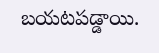బయటపడ్డాయి.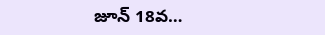జూన్ 18వ…